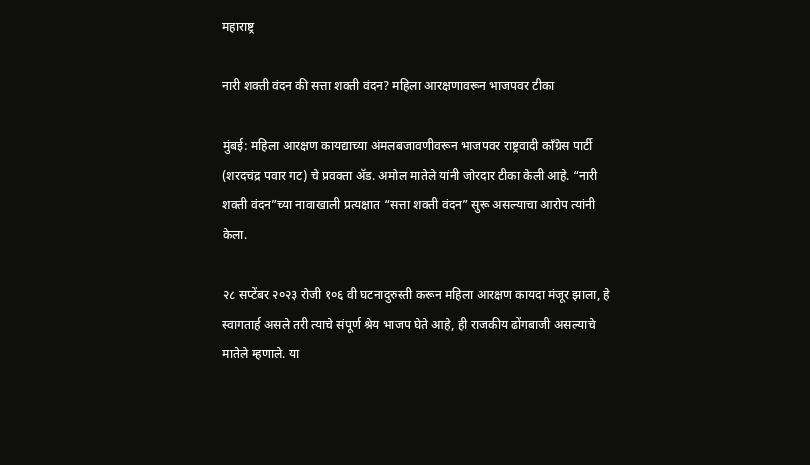महाराष्ट्र

नारी शक्ती वंदन की सत्ता शक्ती वंदन? महिला आरक्षणावरून भाजपवर टीका

मुंबई: महिला आरक्षण कायद्याच्या अंमलबजावणीवरून भाजपवर राष्ट्रवादी काँग्रेस पार्टी (शरदचंद्र पवार गट) चे प्रवक्ता ॲड. अमोल मातेले यांनी जोरदार टीका केली आहे. “नारी शक्ती वंदन”च्या नावाखाली प्रत्यक्षात “सत्ता शक्ती वंदन” सुरू असल्याचा आरोप त्यांनी केला.

२८ सप्टेंबर २०२३ रोजी १०६ वी घटनादुरुस्ती करून महिला आरक्षण कायदा मंजूर झाला, हे स्वागतार्ह असले तरी त्याचे संपूर्ण श्रेय भाजप घेते आहे, ही राजकीय ढोंगबाजी असल्याचे मातेले म्हणाले. या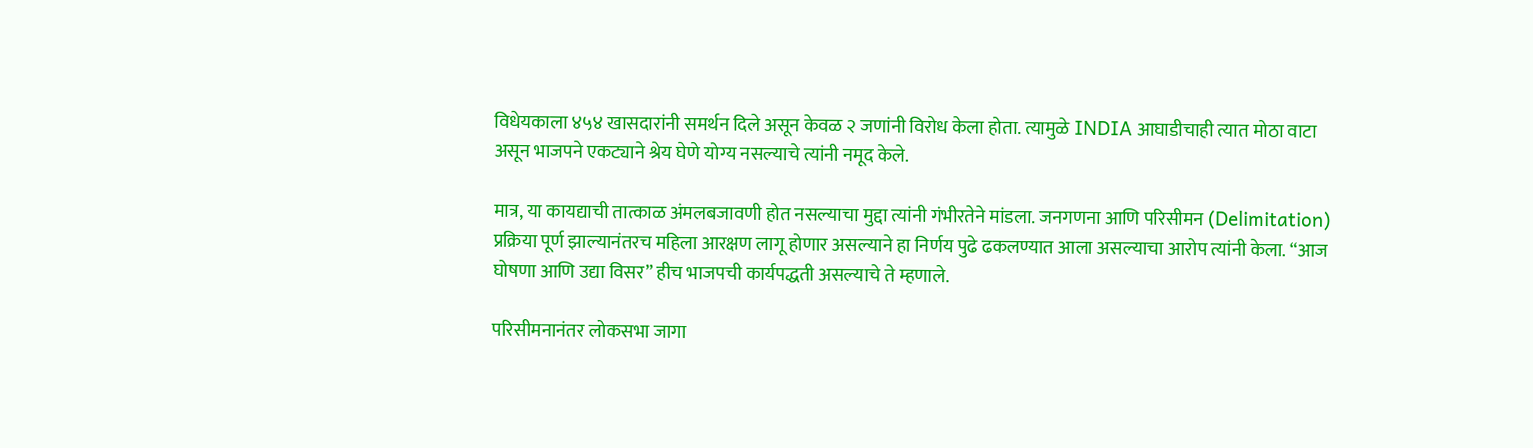विधेयकाला ४५४ खासदारांनी समर्थन दिले असून केवळ २ जणांनी विरोध केला होता. त्यामुळे INDIA आघाडीचाही त्यात मोठा वाटा असून भाजपने एकट्याने श्रेय घेणे योग्य नसल्याचे त्यांनी नमूद केले.

मात्र, या कायद्याची तात्काळ अंमलबजावणी होत नसल्याचा मुद्दा त्यांनी गंभीरतेने मांडला. जनगणना आणि परिसीमन (Delimitation) प्रक्रिया पूर्ण झाल्यानंतरच महिला आरक्षण लागू होणार असल्याने हा निर्णय पुढे ढकलण्यात आला असल्याचा आरोप त्यांनी केला. “आज घोषणा आणि उद्या विसर” हीच भाजपची कार्यपद्धती असल्याचे ते म्हणाले.

परिसीमनानंतर लोकसभा जागा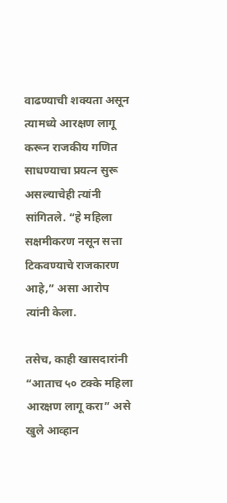वाढण्याची शक्यता असून त्यामध्ये आरक्षण लागू करून राजकीय गणित साधण्याचा प्रयत्न सुरू असल्याचेही त्यांनी सांगितले. “हे महिला सक्षमीकरण नसून सत्ता टिकवण्याचे राजकारण आहे,” असा आरोप त्यांनी केला.

तसेच, काही खासदारांनी “आताच ५० टक्के महिला आरक्षण लागू करा” असे खुले आव्हान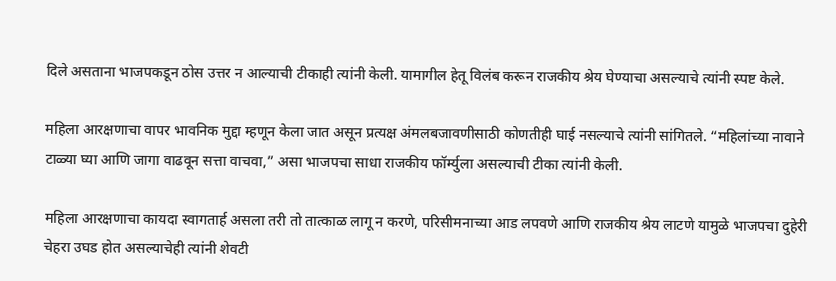दिले असताना भाजपकडून ठोस उत्तर न आल्याची टीकाही त्यांनी केली. यामागील हेतू विलंब करून राजकीय श्रेय घेण्याचा असल्याचे त्यांनी स्पष्ट केले.

महिला आरक्षणाचा वापर भावनिक मुद्दा म्हणून केला जात असून प्रत्यक्ष अंमलबजावणीसाठी कोणतीही घाई नसल्याचे त्यांनी सांगितले. “महिलांच्या नावाने टाळ्या घ्या आणि जागा वाढवून सत्ता वाचवा,” असा भाजपचा साधा राजकीय फॉर्म्युला असल्याची टीका त्यांनी केली.

महिला आरक्षणाचा कायदा स्वागतार्ह असला तरी तो तात्काळ लागू न करणे, परिसीमनाच्या आड लपवणे आणि राजकीय श्रेय लाटणे यामुळे भाजपचा दुहेरी चेहरा उघड होत असल्याचेही त्यांनी शेवटी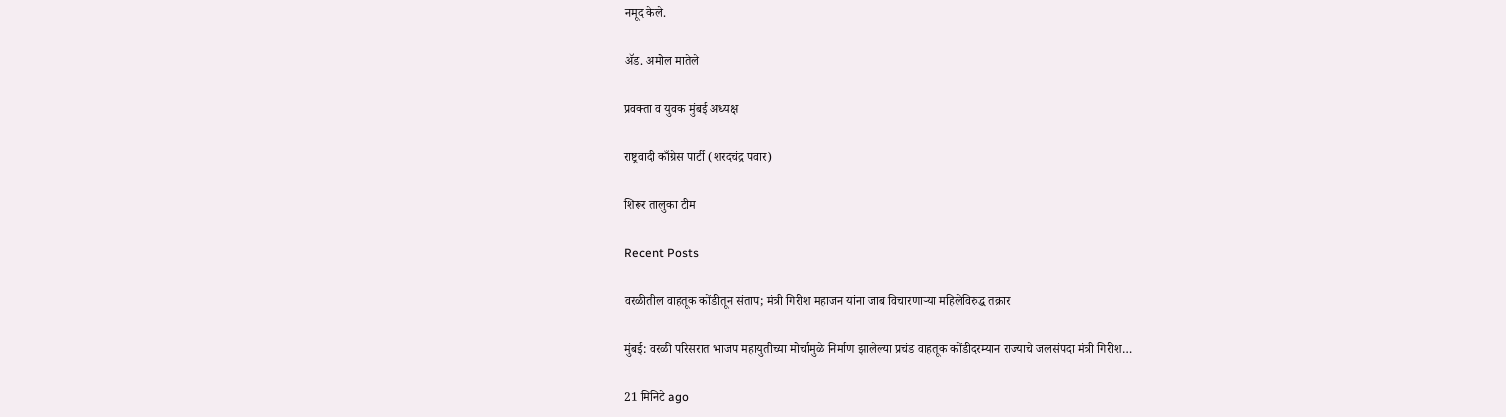नमूद केले.

ॲड. अमोल मातेले

प्रवक्ता व युवक मुंबई अध्यक्ष

राष्ट्रवादी काँग्रेस पार्टी (शरदचंद्र पवार)

शिरूर तालुका टीम

Recent Posts

वरळीतील वाहतूक कोंडीतून संताप; मंत्री गिरीश महाजन यांना जाब विचारणाऱ्या महिलेविरुद्ध तक्रार

मुंबई: वरळी परिसरात भाजप महायुतीच्या मोर्चामुळे निर्माण झालेल्या प्रचंड वाहतूक कोंडीदरम्यान राज्याचे जलसंपदा मंत्री गिरीश…

21 मिनिटे ago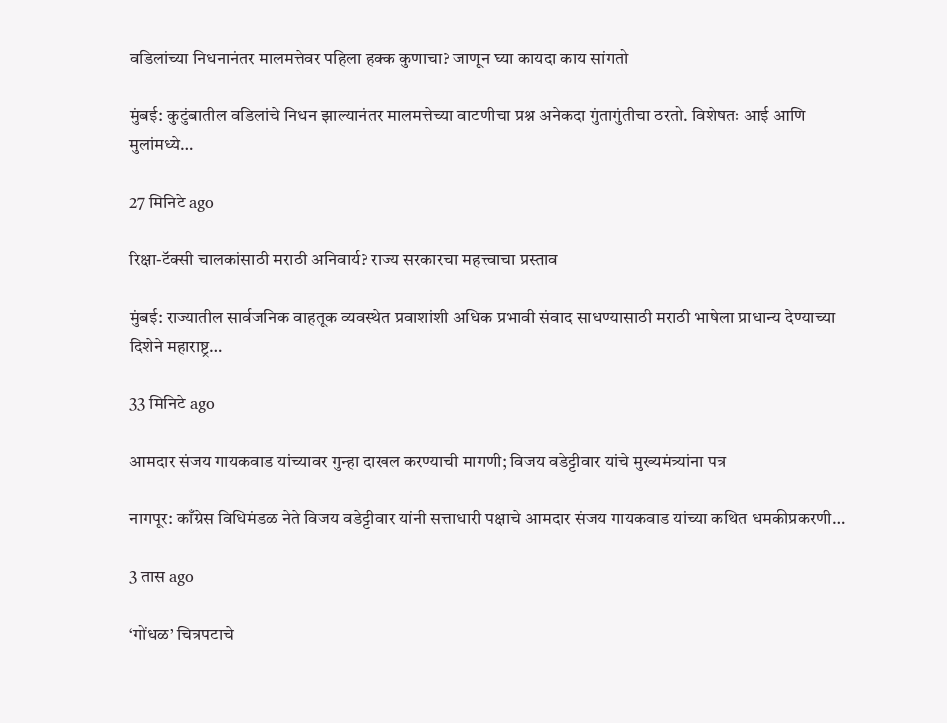वडिलांच्या निधनानंतर मालमत्तेवर पहिला हक्क कुणाचा? जाणून घ्या कायदा काय सांगतो

मुंबई: कुटुंबातील वडिलांचे निधन झाल्यानंतर मालमत्तेच्या वाटणीचा प्रश्न अनेकदा गुंतागुंतीचा ठरतो. विशेषतः आई आणि मुलांमध्ये…

27 मिनिटे ago

रिक्षा-टॅक्सी चालकांसाठी मराठी अनिवार्य? राज्य सरकारचा महत्त्वाचा प्रस्ताव

मुंबई: राज्यातील सार्वजनिक वाहतूक व्यवस्थेत प्रवाशांशी अधिक प्रभावी संवाद साधण्यासाठी मराठी भाषेला प्राधान्य देण्याच्या दिशेने महाराष्ट्र…

33 मिनिटे ago

आमदार संजय गायकवाड यांच्यावर गुन्हा दाखल करण्याची मागणी; विजय वडेट्टीवार यांचे मुख्यमंत्र्यांना पत्र

नागपूर: काँग्रेस विधिमंडळ नेते विजय वडेट्टीवार यांनी सत्ताधारी पक्षाचे आमदार संजय गायकवाड यांच्या कथित धमकीप्रकरणी…

3 तास ago

‘गोंधळ’ चित्रपटाचे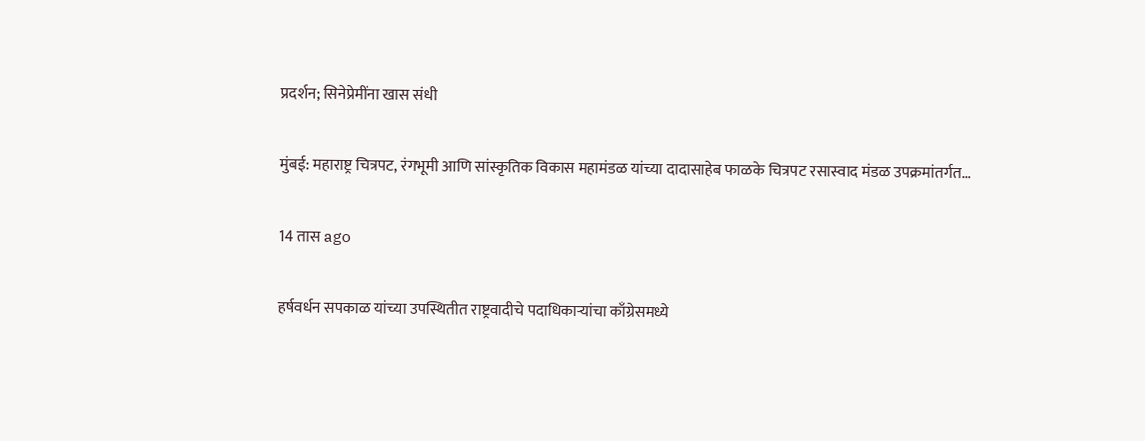प्रदर्शन; सिनेप्रेमींना खास संधी

मुंबई: महाराष्ट्र चित्रपट, रंगभूमी आणि सांस्कृतिक विकास महामंडळ यांच्या दादासाहेब फाळके चित्रपट रसास्वाद मंडळ उपक्रमांतर्गत…

14 तास ago

हर्षवर्धन सपकाळ यांच्या उपस्थितीत राष्ट्रवादीचे पदाधिकाऱ्यांचा काँग्रेसमध्ये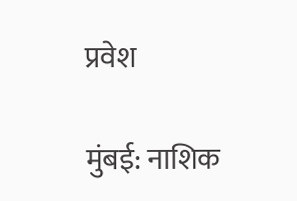प्रवेश

मुंबई: नाशिक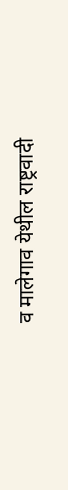व मालेगाव येथील राष्ट्रवादी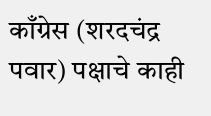काँग्रेस (शरदचंद्र पवार) पक्षाचे काही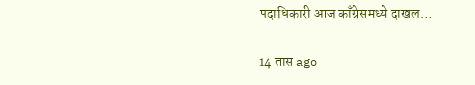पदाधिकारी आज काँग्रेसमध्ये दाखल…

14 तास ago